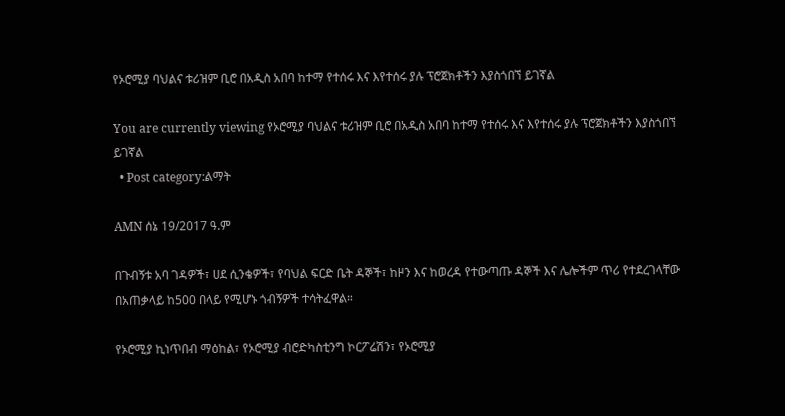የኦሮሚያ ባህልና ቱሪዝም ቢሮ በአዲስ አበባ ከተማ የተሰሩ እና እየተሰሩ ያሉ ፕሮጀክቶችን እያስጎበኘ ይገኛል

You are currently viewing የኦሮሚያ ባህልና ቱሪዝም ቢሮ በአዲስ አበባ ከተማ የተሰሩ እና እየተሰሩ ያሉ ፕሮጀክቶችን እያስጎበኘ ይገኛል
  • Post category:ልማት

AMN ሰኔ 19/2017 ዓ.ም

በጉብኝቱ አባ ገዳዎች፣ ሀደ ሲንቄዎች፣ የባህል ፍርድ ቤት ዳኞች፣ ከዞን እና ከወረዳ የተውጣጡ ዳኞች እና ሌሎችም ጥሪ የተደረገላቸው በአጠቃላይ ከ500 በላይ የሚሆኑ ጎብኝዎች ተሳትፈዋል።

የኦሮሚያ ኪነጥበብ ማዕከል፣ የኦሮሚያ ብሮድካስቲንግ ኮርፖሬሽን፣ የኦሮሚያ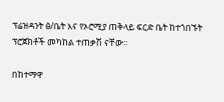ፕሬዝዳንት ፅ/ቤት እና የኦሮሚያ ጠቅላይ ፍርድ ቤት ከተጎበኙት ፕሮጀክቶች መካከል ተጠቃሽ ናቸው።

በከተማዋ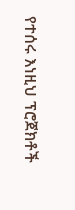የተሰሩ እነዚህ ፕሮጀክቶች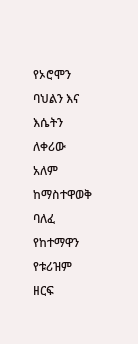የኦሮሞን ባህልን እና እሴትን ለቀሪው አለም ከማስተዋወቅ ባለፈ የከተማዋን የቱሪዝም ዘርፍ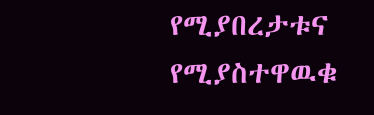የሚያበረታቱና የሚያስተዋዉቁ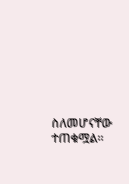ስለመሆናቸው ተጠቁሟል።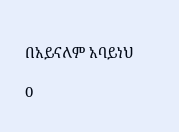በአይናለም አባይነህ

0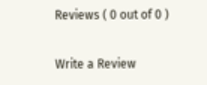Reviews ( 0 out of 0 )

Write a Review